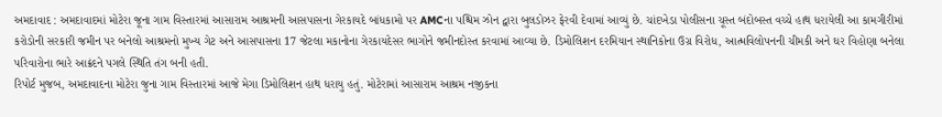અમદાવાદ : અમદાવાદમાં મોટેરા જૂના ગામ વિસ્તારમાં આસારામ આશ્રમની આસપાસના ગેરકાયદે બાંધકામો પર AMCના પશ્ચિમ ઝોન દ્વારા બુલડોઝર ફેરવી દેવામાં આવ્યું છે. ચાંદખેડા પોલીસના ચૂસ્ત બંદોબસ્ત વચ્ચે હાથ ધરાયેલી આ કામગીરીમાં કરોડોની સરકારી જમીન પર બનેલો આશ્રમનો મુખ્ય ગેટ અને આસપાસના 17 જેટલા મકાનોના ગેરકાયદેસર ભાગોને જમીનદોસ્ત કરવામાં આવ્યા છે. ડિમોલિશન દરમિયાન સ્થાનિકોના ઉગ્ર વિરોધ, આત્મવિલોપનની ચીમકી અને ઘર વિહોણા બનેલા પરિવારોના ભારે આક્રંદને પગલે સ્થિતિ તંગ બની હતી.
રિપોર્ટ મુજબ, અમદાવાદના મોટેરા જુના ગામ વિસ્તારમાં આજે મેગા ડિમોલિશન હાથ ધરાયુ હતું. મોટેરામાં આસારામ આશ્રમ નજીકના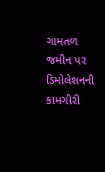ગામતળ જમીન પર ડિમોલેશનની કામગીરી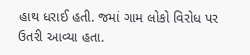હાથ ધરાઈ હતી. જમાં ગામ લોકો વિરોધ પર ઉતરી આવ્યા હતા.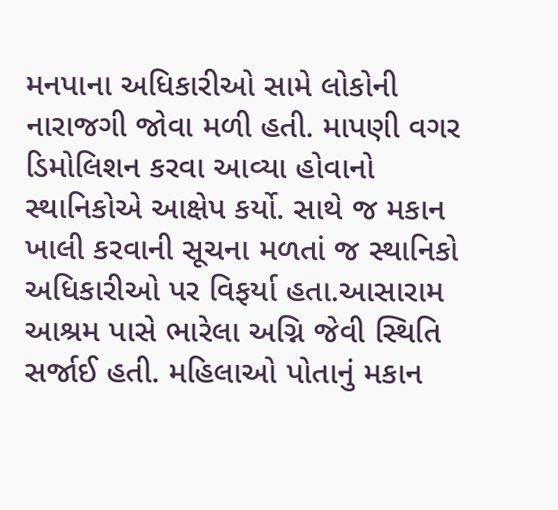મનપાના અધિકારીઓ સામે લોકોની નારાજગી જોવા મળી હતી. માપણી વગર ડિમોલિશન કરવા આવ્યા હોવાનો સ્થાનિકોએ આક્ષેપ કર્યો. સાથે જ મકાન ખાલી કરવાની સૂચના મળતાં જ સ્થાનિકો અધિકારીઓ પર વિફર્યા હતા.આસારામ આશ્રમ પાસે ભારેલા અગ્નિ જેવી સ્થિતિ સર્જાઈ હતી. મહિલાઓ પોતાનું મકાન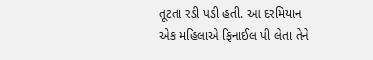તૂટતા રડી પડી હતી. આ દરમિયાન એક મહિલાએ ફિનાઈલ પી લેતા તેને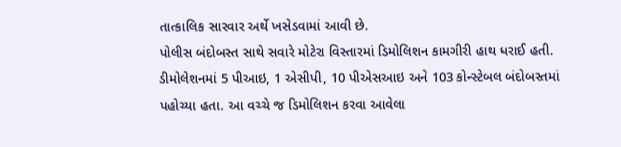તાત્કાલિક સારવાર અર્થે ખસેડવામાં આવી છે.
પોલીસ બંદોબસ્ત સાથે સવારે મોટેરા વિસ્તારમાં ડિમોલિશન કામગીરી હાથ ધરાઈ હતી. ડીમોલેશનમાં 5 પીઆઇ, 1 એસીપી, 10 પીએસઆઇ અને 103 કોન્સ્ટેબલ બંદોબસ્તમાં પહોચ્યા હતા. આ વચ્ચે જ ડિમોલિશન કરવા આવેલા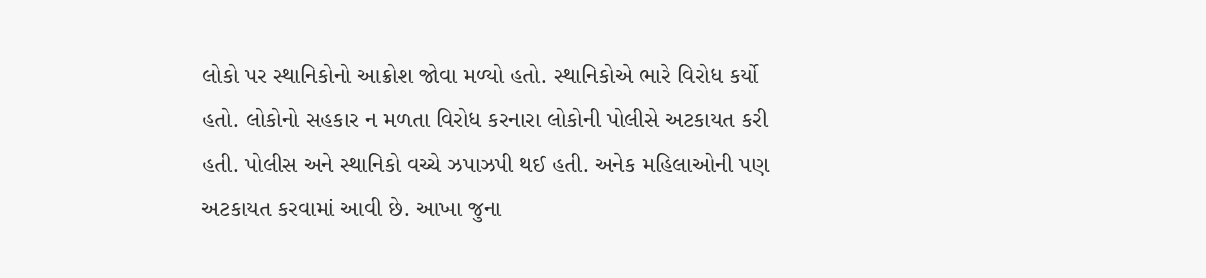લોકો પર સ્થાનિકોનો આક્રોશ જોવા મળ્યો હતો. સ્થાનિકોએ ભારે વિરોધ કર્યો હતો. લોકોનો સહકાર ન મળતા વિરોધ કરનારા લોકોની પોલીસે અટકાયત કરી હતી. પોલીસ અને સ્થાનિકો વચ્ચે ઝપાઝપી થઈ હતી. અનેક મહિલાઓની પણ અટકાયત કરવામાં આવી છે. આખા જુના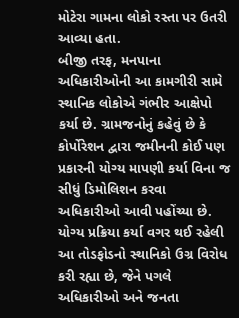મોટેરા ગામના લોકો રસ્તા પર ઉતરી આવ્યા હતા.
બીજી તરફ, મનપાના અધિકારીઓની આ કામગીરી સામે સ્થાનિક લોકોએ ગંભીર આક્ષેપો કર્યા છે. ગ્રામજનોનું કહેવું છે કે કોર્પોરેશન દ્વારા જમીનની કોઈ પણ પ્રકારની યોગ્ય માપણી કર્યા વિના જ સીધું ડિમોલિશન કરવા અધિકારીઓ આવી પહોંચ્યા છે. યોગ્ય પ્રક્રિયા કર્યા વગર થઈ રહેલી આ તોડફોડનો સ્થાનિકો ઉગ્ર વિરોધ કરી રહ્યા છે, જેને પગલે અધિકારીઓ અને જનતા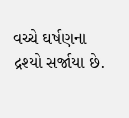વચ્ચે ઘર્ષણના દ્રશ્યો સર્જાયા છે.